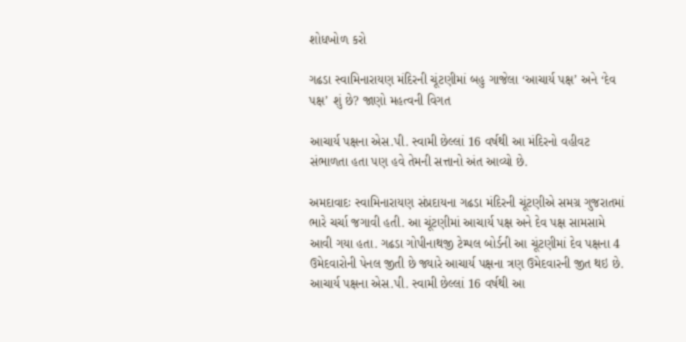શોધખોળ કરો

ગઢડા સ્વામિનારાયણ મંદિરની ચૂંટણીમાં બહુ ગાજેલા ‘આચાર્ય પક્ષ’ અને ‘દેવ પક્ષ’ શું છે? જાણો મહત્વની વિગત

આચાર્ય પક્ષના એસ.પી. સ્વામી છેલ્લાં 16 વર્ષથી આ મંદિરનો વહીવટ સંભાળતા હતા પણ હવે તેમની સત્તાનો અંત આવ્યો છે.

અમદાવાદઃ સ્વામિનારાયણ સંપ્રદાયના ગઢડા મંદિરની ચૂંટણીએ સમગ્ર ગુજરાતમાં ભારે ચર્ચા જગાવી હતી. આ ચૂંટણીમાં આચાર્ય પક્ષ અને દેવ પક્ષ સામસામે આવી ગયા હતા. ગઢડા ગોપીનાથજી ટેમ્પલ બોર્ડની આ ચૂંટણીમાં દેવ પક્ષના 4 ઉમેદવારોની પેનલ જીતી છે જ્યારે આચાર્ય પક્ષના ત્રણ ઉમેદવારની જીત થઇ છે. આચાર્ય પક્ષના એસ.પી. સ્વામી છેલ્લાં 16 વર્ષથી આ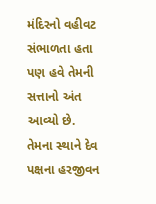મંદિરનો વહીવટ સંભાળતા હતા પણ હવે તેમની સત્તાનો અંત આવ્યો છે. તેમના સ્થાને દેવ પક્ષના હરજીવન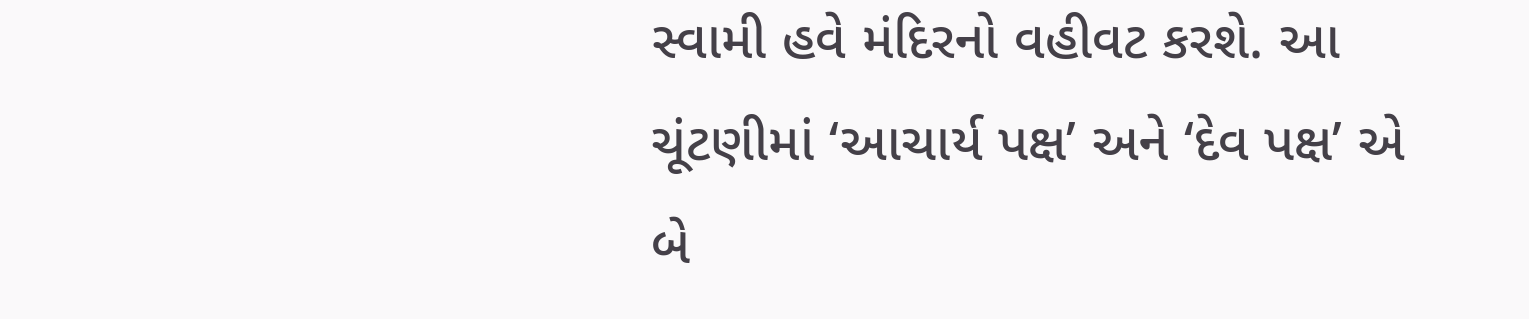સ્વામી હવે મંદિરનો વહીવટ કરશે. આ ચૂંટણીમાં ‘આચાર્ય પક્ષ’ અને ‘દેવ પક્ષ’ એ બે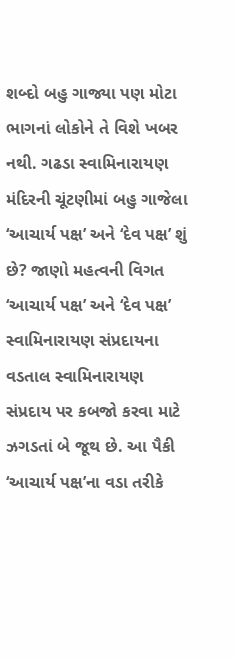શબ્દો બહુ ગાજ્યા પણ મોટા ભાગનાં લોકોને તે વિશે ખબર નથી. ગઢડા સ્વામિનારાયણ મંદિરની ચૂંટણીમાં બહુ ગાજેલા ‘આચાર્ય પક્ષ’ અને ‘દેવ પક્ષ’ શું છે? જાણો મહત્વની વિગત ‘આચાર્ય પક્ષ’ અને ‘દેવ પક્ષ’ સ્વામિનારાયણ સંપ્રદાયના વડતાલ સ્વામિનારાયણ સંપ્રદાય પર કબજો કરવા માટે ઝગડતાં બે જૂથ છે. આ પૈકી ‘આચાર્ય પક્ષ’ના વડા તરીકે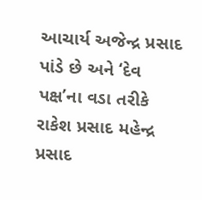આચાર્ય અજેન્દ્ર પ્રસાદ પાંડે છે અને ‘દેવ પક્ષ’ના વડા તરીકે રાકેશ પ્રસાદ મહેન્દ્ર પ્રસાદ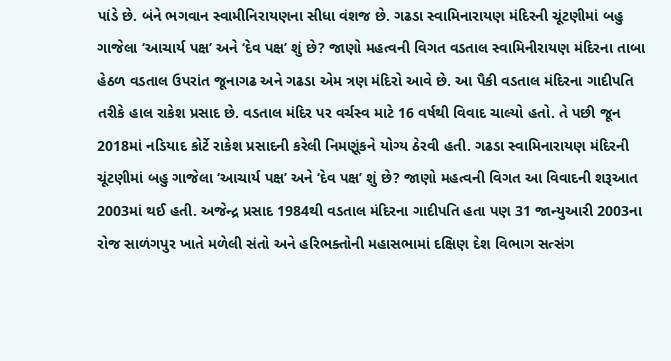પાંડે છે. બંને ભગવાન સ્વામીનિરાયણના સીધા વંશજ છે. ગઢડા સ્વામિનારાયણ મંદિરની ચૂંટણીમાં બહુ ગાજેલા ‘આચાર્ય પક્ષ’ અને ‘દેવ પક્ષ’ શું છે? જાણો મહત્વની વિગત વડતાલ સ્વામિનીરાયણ મંદિરના તાબા હેઠળ વડતાલ ઉપરાંત જૂનાગઢ અને ગઢડા એમ ત્રણ મંદિરો આવે છે. આ પૈકી વડતાલ મંદિરના ગાદીપતિ તરીકે હાલ રાકેશ પ્રસાદ છે. વડતાલ મંદિર પર વર્ચસ્વ માટે 16 વર્ષથી વિવાદ ચાલ્યો હતો. તે પછી જૂન 2018માં નડિયાદ કોર્ટે રાકેશ પ્રસાદની કરેલી નિમણૂંકને યોગ્ય ઠેરવી હતી. ગઢડા સ્વામિનારાયણ મંદિરની ચૂંટણીમાં બહુ ગાજેલા ‘આચાર્ય પક્ષ’ અને ‘દેવ પક્ષ’ શું છે? જાણો મહત્વની વિગત આ વિવાદની શરૂઆત 2003માં થઈ હતી. અજેન્દ્ર પ્રસાદ 1984થી વડતાલ મંદિરના ગાદીપતિ હતા પણ 31 જાન્યુઆરી 2003ના રોજ સાળંગપુર ખાતે મળેલી સંતો અને હરિભક્તોની મહાસભામાં દક્ષિણ દેશ વિભાગ સત્સંગ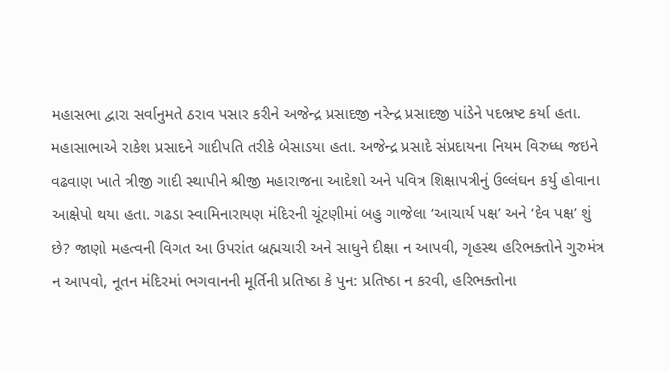મહાસભા દ્વારા સર્વાનુમતે ઠરાવ પસાર કરીને અજેન્દ્ર પ્રસાદજી નરેન્દ્ર પ્રસાદજી પાંડેને પદભ્રષ્ટ કર્યા હતા. મહાસાભાએ રાકેશ પ્રસાદને ગાદીપતિ તરીકે બેસાડયા હતા. અજેન્દ્ર પ્રસાદે સંપ્રદાયના નિયમ વિરુધ્ધ જઇને વઢવાણ ખાતે ત્રીજી ગાદી સ્થાપીને શ્રીજી મહારાજના આદેશો અને પવિત્ર શિક્ષાપત્રીનું ઉલ્લંઘન કર્યુ હોવાના આક્ષેપો થયા હતા. ગઢડા સ્વામિનારાયણ મંદિરની ચૂંટણીમાં બહુ ગાજેલા ‘આચાર્ય પક્ષ’ અને ‘દેવ પક્ષ’ શું છે? જાણો મહત્વની વિગત આ ઉપરાંત બ્રહ્મચારી અને સાધુને દીક્ષા ન આપવી, ગૃહસ્થ હરિભક્તોને ગુરુમંત્ર ન આપવો, નૂતન મંદિરમાં ભગવાનની મૂર્તિની પ્રતિષ્ઠા કે પુન: પ્રતિષ્ઠા ન કરવી, હરિભક્તોના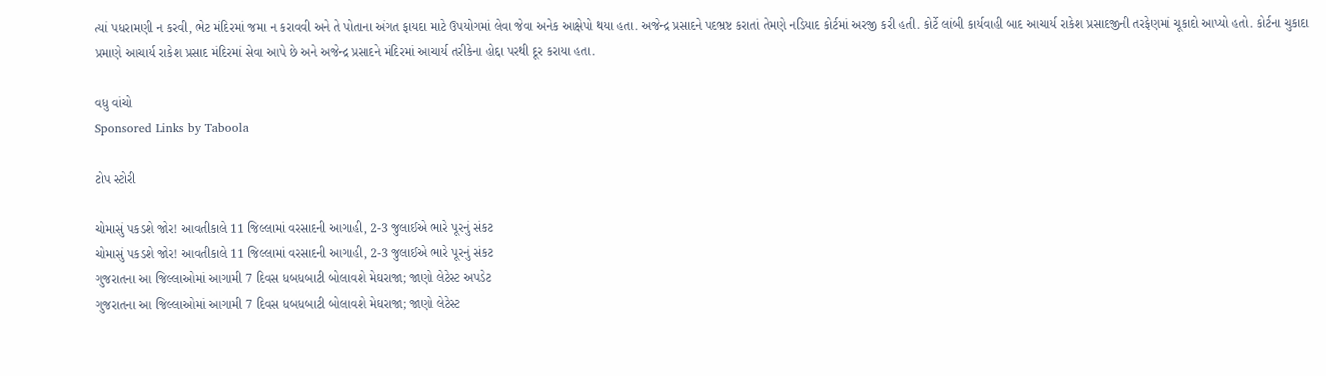ત્યાં પધરામણી ન કરવી, ભેટ મંદિરમાં જમા ન કરાવવી અને તે પોતાના અંગત ફાયદા માટે ઉપયોગમાં લેવા જેવા અનેક આક્ષેપો થયા હતા. અજેન્દ્ર પ્રસાદને પદભ્રષ્ટ કરાતાં તેમણે નડિયાદ કોર્ટમાં અરજી કરી હતી. કોર્ટે લાંબી કાર્યવાહી બાદ આચાર્ય રાકેશ પ્રસાદજીની તરફેણમાં ચૂકાદો આપ્યો હતો. કોર્ટના ચુકાદા પ્રમાણે આચાર્ય રાકેશ પ્રસાદ મંદિરમાં સેવા આપે છે અને અજેન્દ્ર પ્રસાદને મંદિરમાં આચાર્ય તરીકેના હોદ્દા પરથી દૂર કરાયા હતા.

વધુ વાંચો
Sponsored Links by Taboola

ટોપ સ્ટોરી

ચોમાસું પકડશે જોર! આવતીકાલે 11 જિલ્લામાં વરસાદની આગાહી, 2-3 જુલાઈએ ભારે પૂરનું સંકટ
ચોમાસું પકડશે જોર! આવતીકાલે 11 જિલ્લામાં વરસાદની આગાહી, 2-3 જુલાઈએ ભારે પૂરનું સંકટ
ગુજરાતના આ જિલ્લાઓમાં આગામી 7 દિવસ ધબધબાટી બોલાવશે મેઘરાજા; જાણો લેટેસ્ટ અપડેટ
ગુજરાતના આ જિલ્લાઓમાં આગામી 7 દિવસ ધબધબાટી બોલાવશે મેઘરાજા; જાણો લેટેસ્ટ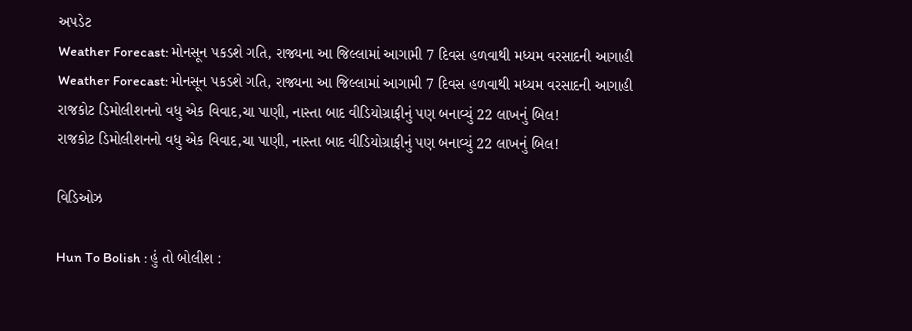અપડેટ
Weather Forecast: મોનસૂન પકડશે ગતિ, રાજ્યના આ જિલ્લામાં આગામી 7 દિવસ હળવાથી મધ્યમ વરસાદની આગાહી
Weather Forecast: મોનસૂન પકડશે ગતિ, રાજ્યના આ જિલ્લામાં આગામી 7 દિવસ હળવાથી મધ્યમ વરસાદની આગાહી
રાજકોટ ડિમોલીશનનો વધુ એક વિવાદ,ચા પાણી, નાસ્તા બાદ વીડિયોગ્રાફીનું પણ બનાવ્યું 22 લાખનું બિલ!
રાજકોટ ડિમોલીશનનો વધુ એક વિવાદ,ચા પાણી, નાસ્તા બાદ વીડિયોગ્રાફીનું પણ બનાવ્યું 22 લાખનું બિલ!

વિડિઓઝ

Hun To Bolish : હું તો બોલીશ :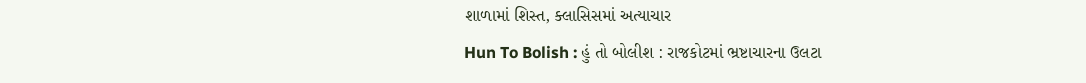શાળામાં શિસ્ત, ક્લાસિસમાં અત્યાચાર
Hun To Bolish : હું તો બોલીશ : રાજકોટમાં ભ્રષ્ટાચારના ઉલટા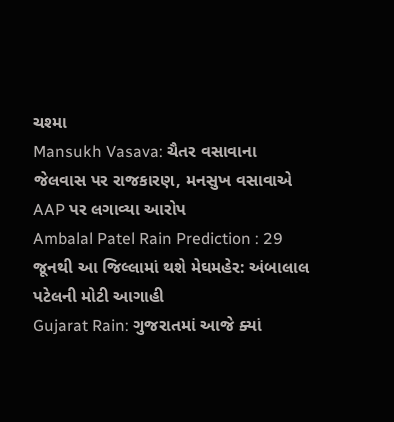ચશ્મા
Mansukh Vasava: ચૈતર વસાવાના જેલવાસ પર રાજકારણ, મનસુખ વસાવાએ AAP પર લગાવ્યા આરોપ
Ambalal Patel Rain Prediction : 29 જૂનથી આ જિલ્લામાં થશે મેઘમહેર: અંબાલાલ પટેલની મોટી આગાહી
Gujarat Rain: ગુજરાતમાં આજે ક્યાં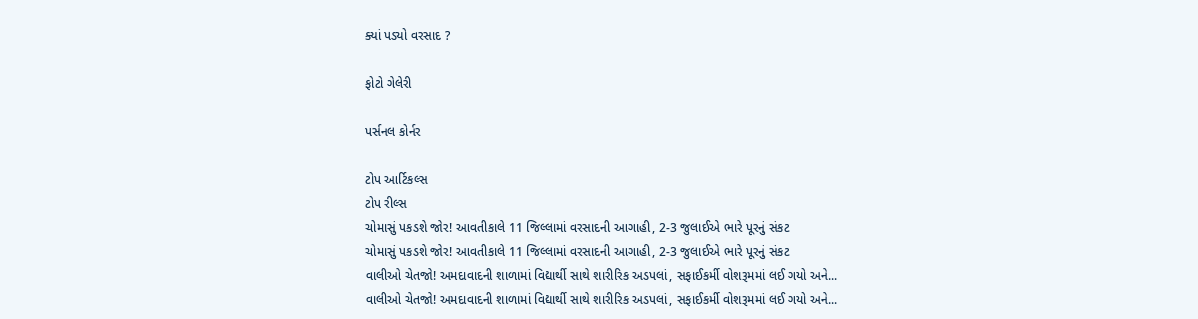ક્યાં પડ્યો વરસાદ ?

ફોટો ગેલેરી

પર્સનલ કોર્નર

ટોપ આર્ટિકલ્સ
ટોપ રીલ્સ
ચોમાસું પકડશે જોર! આવતીકાલે 11 જિલ્લામાં વરસાદની આગાહી, 2-3 જુલાઈએ ભારે પૂરનું સંકટ
ચોમાસું પકડશે જોર! આવતીકાલે 11 જિલ્લામાં વરસાદની આગાહી, 2-3 જુલાઈએ ભારે પૂરનું સંકટ
વાલીઓ ચેતજો! અમદાવાદની શાળામાં વિદ્યાર્થી સાથે શારીરિક અડપલાં, સફાઈકર્મી વોશરૂમમાં લઈ ગયો અને...
વાલીઓ ચેતજો! અમદાવાદની શાળામાં વિદ્યાર્થી સાથે શારીરિક અડપલાં, સફાઈકર્મી વોશરૂમમાં લઈ ગયો અને...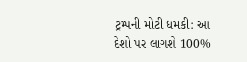ટ્રમ્પની મોટી ધમકી: આ દેશો પર લાગશે 100%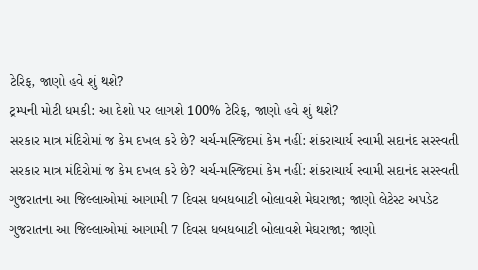ટેરિફ, જાણો હવે શું થશે?
ટ્રમ્પની મોટી ધમકી: આ દેશો પર લાગશે 100% ટેરિફ, જાણો હવે શું થશે?
સરકાર માત્ર મંદિરોમાં જ કેમ દખલ કરે છે? ચર્ચ-મસ્જિદમાં કેમ નહીં: શંકરાચાર્ય સ્વામી સદાનંદ સરસ્વતી
સરકાર માત્ર મંદિરોમાં જ કેમ દખલ કરે છે? ચર્ચ-મસ્જિદમાં કેમ નહીં: શંકરાચાર્ય સ્વામી સદાનંદ સરસ્વતી
ગુજરાતના આ જિલ્લાઓમાં આગામી 7 દિવસ ધબધબાટી બોલાવશે મેઘરાજા; જાણો લેટેસ્ટ અપડેટ
ગુજરાતના આ જિલ્લાઓમાં આગામી 7 દિવસ ધબધબાટી બોલાવશે મેઘરાજા; જાણો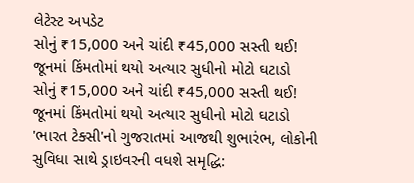લેટેસ્ટ અપડેટ
સોનું ₹15,000 અને ચાંદી ₹45,000 સસ્તી થઈ! જૂનમાં કિંમતોમાં થયો અત્યાર સુધીનો મોટો ઘટાડો
સોનું ₹15,000 અને ચાંદી ₹45,000 સસ્તી થઈ! જૂનમાં કિંમતોમાં થયો અત્યાર સુધીનો મોટો ઘટાડો
'ભારત ટેક્સી'નો ગુજરાતમાં આજથી શુભારંભ, લોકોની સુવિધા સાથે ડ્રાઇવરની વધશે સમૃદ્ધિ: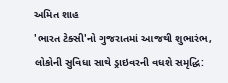અમિત શાહ
'ભારત ટેક્સી'નો ગુજરાતમાં આજથી શુભારંભ, લોકોની સુવિધા સાથે ડ્રાઇવરની વધશે સમૃદ્ધિ: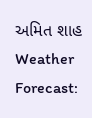અમિત શાહ
Weather Forecast: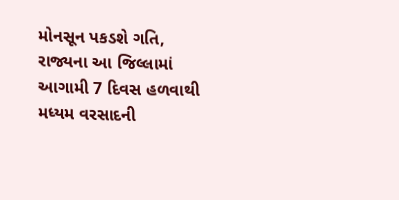મોનસૂન પકડશે ગતિ, રાજ્યના આ જિલ્લામાં આગામી 7 દિવસ હળવાથી મધ્યમ વરસાદની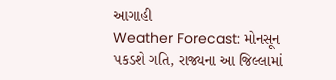આગાહી
Weather Forecast: મોનસૂન પકડશે ગતિ, રાજ્યના આ જિલ્લામાં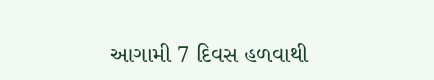આગામી 7 દિવસ હળવાથી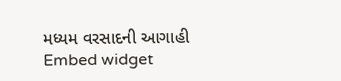મધ્યમ વરસાદની આગાહી
Embed widget